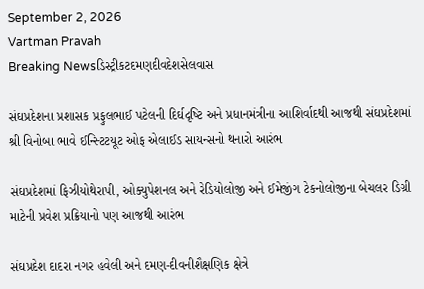September 2, 2026
Vartman Pravah
Breaking Newsડિસ્ટ્રીકટદમણદીવદેશસેલવાસ

સંઘપ્રદેશના પ્રશાસક પ્રફુલભાઈ પટેલની દિર્ઘદૃષ્‍ટિ અને પ્રધાનમંત્રીના આશિર્વાદથી આજથી સંઘપ્રદેશમાં શ્રી વિનોબા ભાવે ઈન્‍સ્‍ટિટયૂટ ઓફ એલાઈડ સાયન્‍સનો થનારો આરંભ

સંઘપ્રદેશમાં ફિઝીયોથેરાપી, ઓક્‍યુપેશનલ અને રેડિયોલોજી અને ઈમેજીંગ ટેકનોલોજીના બેચલર ડિગ્રી માટેની પ્રવેશ પ્રક્રિયાનો પણ આજથી આરંભ

સંઘપ્રદેશ દાદરા નગર હવેલી અને દમણ-દીવનીશૈક્ષણિક ક્ષેત્રે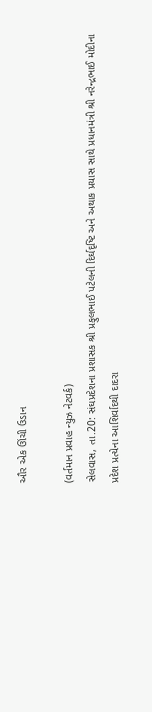ઔર એક ઊંચી ઉડાન

(વર્તમાન પ્રવાહ ન્‍યુઝ નેટવર્ક)
સેલવાસ, તા.20: સંઘપ્રદેશના પ્રશાસક શ્રી પ્રફુલભાઈ પટેલની દિર્ઘદૃષ્‍ટિ અને અથાક પ્રયાસ સાથે પ્રધાનમંત્રી શ્રી નરેન્‍દ્રભાઈ મોદીના પ્રદેશ પ્રત્‍યેના આશિર્વાદથી દાદરા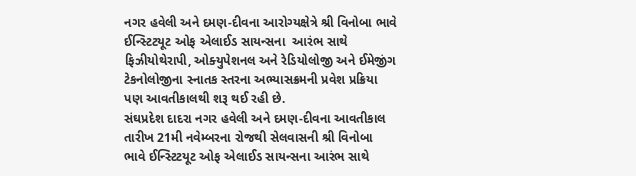નગર હવેલી અને દમણ-દીવના આરોગ્‍યક્ષેત્રે શ્રી વિનોબા ભાવે ઈન્‍સ્‍ટિટયૂટ ઓફ એલાઈડ સાયન્‍સના  આરંભ સાથે ફિઝીયોથેરાપી, ઓક્‍યુપેશનલ અને રેડિયોલોજી અને ઈમેજીંગ ટેકનોલોજીના સ્‍નાતક સ્‍તરના અભ્‍યાસક્રમની પ્રવેશ પ્રક્રિયા પણ આવતીકાલથી શરૂ થઈ રહી છે.
સંઘપ્રદેશ દાદરા નગર હવેલી અને દમણ-દીવના આવતીકાલ તારીખ 21મી નવેમ્‍બરના રોજથી સેલવાસની શ્રી વિનોબા ભાવે ઈન્‍સ્‍ટિટયૂટ ઓફ એલાઈડ સાયન્‍સના આરંભ સાથે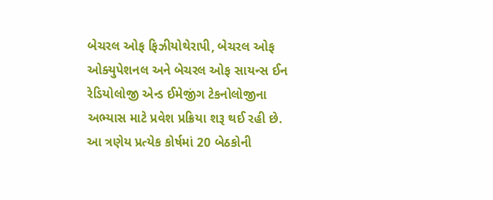બેચરલ ઓફ ફિઝીયોથેરાપી, બેચરલ ઓફ ઓક્‍યુપેશનલ અને બેચરલ ઓફ સાયન્‍સ ઈન રેડિયોલોજી એન્‍ડ ઈમેજીંગ ટેકનોલોજીના અભ્‍યાસ માટે પ્રવેશ પ્રક્રિયા શરૂ થઈ રહી છે. આ ત્રણેય પ્રત્‍યેક કોર્ષમાં 20 બેઠકોની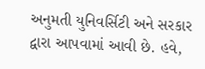અનુમતી યુનિવર્સિટી અને સરકાર દ્વારા આપવામાં આવી છે. હવે,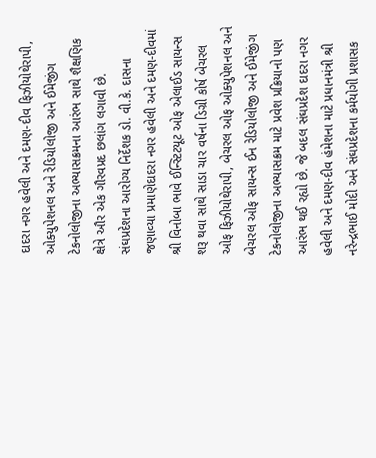દાદરા નગર હવેલી અને દમણ-દીવ ફિઝીયોથેરાપી, ઓક્‍યુપેશનલ અને રેડિયોલોજી અને ઈમેજીંગ ટેકનોલોજીના અભ્‍યાસક્રમના આરંભ સાથે શૈક્ષણિક ક્ષેત્રે ઔર એક ગૌરવપ્રદ છલાંગ લગાવી છે.
સંઘપ્રદેશના આરોગ્‍ય નિર્દેશક ડો. વી.કે. દાસના જણાવ્‍યા પ્રમાણેદાદરા નગર હવેલી અને દમણ-દીવમાં શ્રી વિનોબા ભાવે ઈન્‍સ્‍ટિટયૂટ ઓફ એલાઈડ સાયન્‍સ શરૂ થવા સાથે સાડા ચાર વર્ષના ડિગ્રી કોર્ષ બેચરલ ઓફ ફિઝીયોથેરાપી, બેચરલ ઓફ ઓક્‍યુપેશનલ અને બેચરલ ઓફ સાયન્‍સ ઈન રેડિયોલોજી અને ઈમેજીંગ ટેકનોલોજીના અભ્‍યાસક્રમ માટે પ્રવેશ પ્રક્રિયાનો પણ આરંભ થઈ રહ્યો છે. જે બદલ સંઘપ્રદેશ દાદરા નગર હવેલી અને દમણ-દીવ હંમેશના માટે પ્રધાનમંત્રી શ્રી નરેન્‍દ્રભાઈ મોદી અને સંઘપ્રદેશના કર્મયોગી પ્રશાસક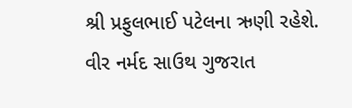શ્રી પ્રફુલભાઈ પટેલના ઋણી રહેશે.
વીર નર્મદ સાઉથ ગુજરાત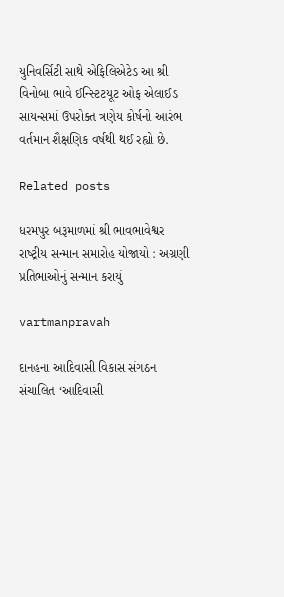યુનિવર્સિટી સાથે એફિલિએટેડ આ શ્રી વિનોબા ભાવે ઈન્‍સ્‍ટિટયૂટ ઓફ એલાઈડ સાયન્‍સમાં ઉપરોક્‍ત ત્રણેય કોર્ષનો આરંભ વર્તમાન શૈક્ષણિક વર્ષથી થઈ રહ્યો છે.

Related posts

ધરમપુર બરૂમાળમાં શ્રી ભાવભાવેશ્વર રાષ્‍ટ્રીય સન્‍માન સમારોહ યોજાયો : અગ્રણી પ્રતિભાઓનું સન્‍માન કરાયું

vartmanpravah

દાનહના આદિવાસી વિકાસ સંગઠન સંચાલિત ‘આદિવાસી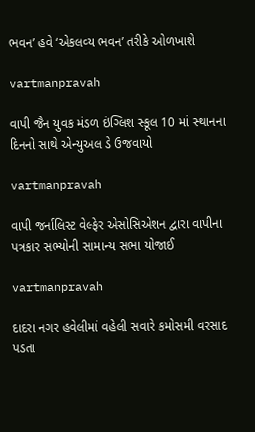ભવન’ હવે ‘એકલવ્‍ય ભવન’ તરીકે ઓળખાશે

vartmanpravah

વાપી જૈન યુવક મંડળ ઇંગ્‍લિશ સ્‍કૂલ 10 માં સ્‍થાનના દિનનો સાથે એન્‍યુઅલ ડે ઉજવાયો

vartmanpravah

વાપી જર્નાલિસ્‍ટ વેલ્‍ફેર એસોસિએશન દ્વારા વાપીના પત્રકાર સભ્‍યોની સામાન્‍ય સભા યોજાઈ

vartmanpravah

દાદરા નગર હવેલીમાં વહેલી સવારે કમોસમી વરસાદ પડતા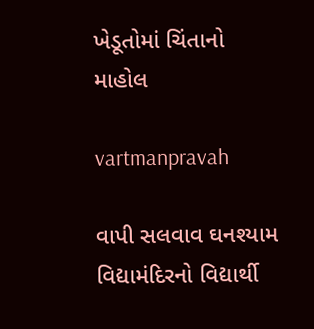ખેડૂતોમાં ચિંતાનો માહોલ

vartmanpravah

વાપી સલવાવ ઘનશ્‍યામ વિદ્યામંદિરનો વિદ્યાર્થી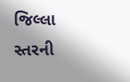જિલ્લા સ્‍તરની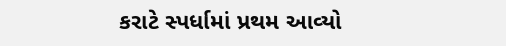કરાટે સ્‍પર્ધામાં પ્રથમ આવ્‍યો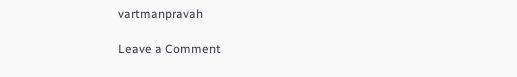vartmanpravah

Leave a Comment